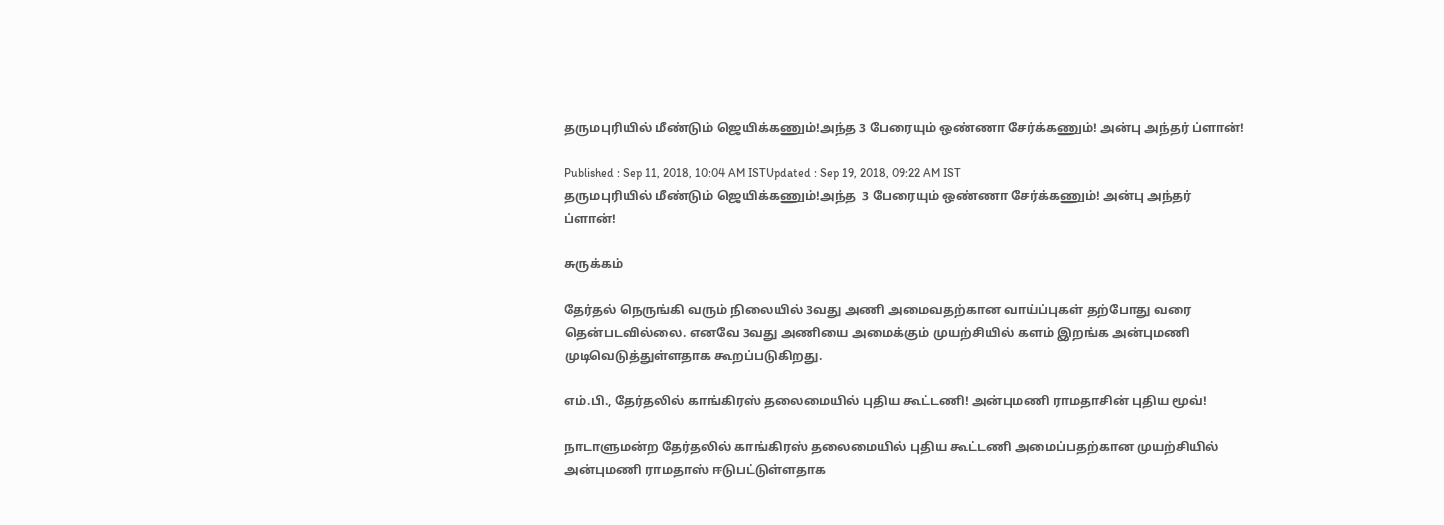தருமபுரியில் மீண்டும் ஜெயிக்கணும்!அந்த 3 பேரையும் ஒண்ணா சேர்க்கணும்! அன்பு அந்தர் ப்ளான்!

Published : Sep 11, 2018, 10:04 AM ISTUpdated : Sep 19, 2018, 09:22 AM IST
தருமபுரியில் மீண்டும் ஜெயிக்கணும்!அந்த  3 பேரையும் ஒண்ணா சேர்க்கணும்! அன்பு அந்தர் ப்ளான்!

சுருக்கம்

தேர்தல் நெருங்கி வரும் நிலையில் 3வது அணி அமைவதற்கான வாய்ப்புகள் தற்போது வரை தென்படவில்லை. எனவே 3வது அணியை அமைக்கும் முயற்சியில் களம் இறங்க அன்புமணி முடிவெடுத்துள்ளதாக கூறப்படுகிறது.

எம்.பி., தேர்தலில் காங்கிரஸ் தலைமையில் புதிய கூட்டணி! அன்புமணி ராமதாசின் புதிய மூவ்!

நாடாளுமன்ற தேர்தலில் காங்கிரஸ் தலைமையில் புதிய கூட்டணி அமைப்பதற்கான முயற்சியில் அன்புமணி ராமதாஸ் ஈடுபட்டுள்ளதாக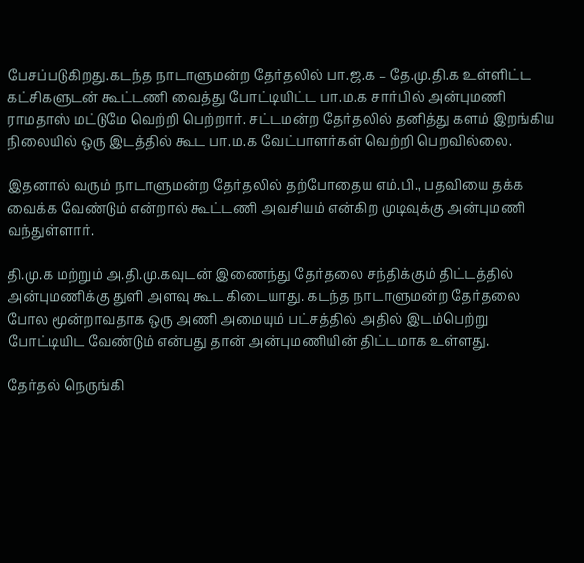பேசப்படுகிறது.கடந்த நாடாளுமன்ற தேர்தலில் பா.ஜ.க – தே.மு.தி.க உள்ளிட்ட கட்சிகளுடன் கூட்டணி வைத்து போட்டியிட்ட பா.ம.க சார்பில் அன்புமணி ராமதாஸ் மட்டுமே வெற்றி பெற்றார். சட்டமன்ற தேர்தலில் தனித்து களம் இறங்கிய நிலையில் ஒரு இடத்தில் கூட பா.ம.க வேட்பாளர்கள் வெற்றி பெறவில்லை.

இதனால் வரும் நாடாளுமன்ற தேர்தலில் தற்போதைய எம்.பி., பதவியை தக்க வைக்க வேண்டும் என்றால் கூட்டணி அவசியம் என்கிற முடிவுக்கு அன்புமணி வந்துள்ளார்.

தி.மு.க மற்றும் அ.தி.மு.கவுடன் இணைந்து தேர்தலை சந்திக்கும் திட்டத்தில் அன்புமணிக்கு துளி அளவு கூட கிடையாது. கடந்த நாடாளுமன்ற தேர்தலை போல மூன்றாவதாக ஒரு அணி அமையும் பட்சத்தில் அதில் இடம்பெற்று போட்டியிட வேண்டும் என்பது தான் அன்புமணியின் திட்டமாக உள்ளது.

தேர்தல் நெருங்கி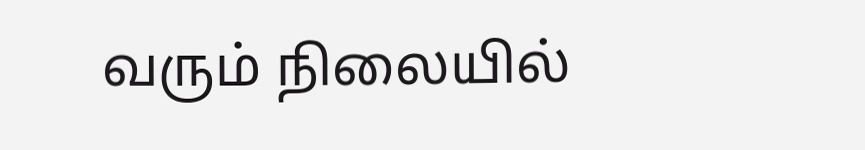வரும் நிலையில்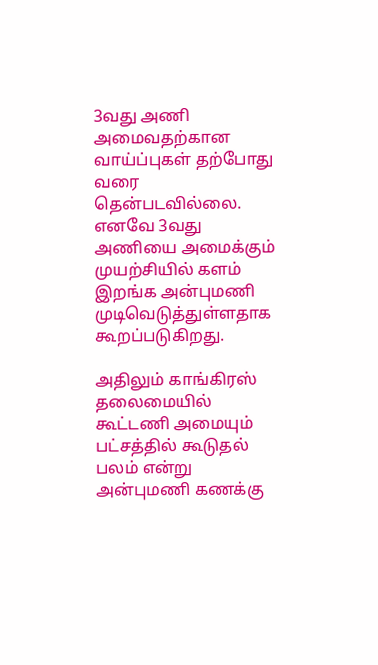3வது அணி அமைவதற்கான வாய்ப்புகள் தற்போது வரை தென்படவில்லை. எனவே 3வது அணியை அமைக்கும் முயற்சியில் களம் இறங்க அன்புமணி முடிவெடுத்துள்ளதாக கூறப்படுகிறது.

அதிலும் காங்கிரஸ் தலைமையில் கூட்டணி அமையும் பட்சத்தில் கூடுதல் பலம் என்று அன்புமணி கணக்கு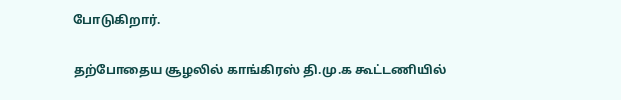போடுகிறார்.

தற்போதைய சூழலில் காங்கிரஸ் தி.மு.க கூட்டணியில்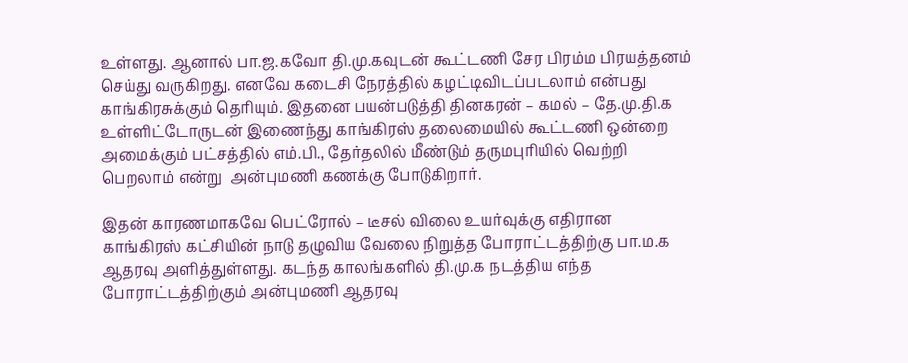உள்ளது. ஆனால் பா.ஜ.கவோ தி.மு.கவுடன் கூட்டணி சேர பிரம்ம பிரயத்தனம் செய்து வருகிறது. எனவே கடைசி நேரத்தில் கழட்டிவிடப்படலாம் என்பது காங்கிரசுக்கும் தெரியும். இதனை பயன்படுத்தி தினகரன் – கமல் – தே.மு.தி.க உள்ளிட்டோருடன் இணைந்து காங்கிரஸ் தலைமையில் கூட்டணி ஒன்றை அமைக்கும் பட்சத்தில் எம்.பி., தேர்தலில் மீண்டும் தருமபுரியில் வெற்றி பெறலாம் என்று  அன்புமணி கணக்கு போடுகிறார்.

இதன் காரணமாகவே பெட்ரோல் – டீசல் விலை உயர்வுக்கு எதிரான காங்கிரஸ் கட்சியின் நாடு தழுவிய வேலை நிறுத்த போராட்டத்திற்கு பா.ம.க ஆதரவு அளித்துள்ளது. கடந்த காலங்களில் தி.மு.க நடத்திய எந்த போராட்டத்திற்கும் அன்புமணி ஆதரவு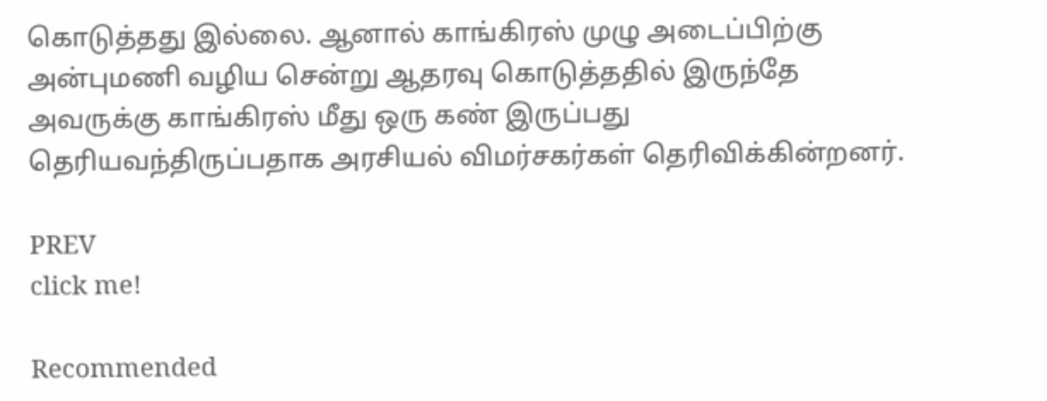கொடுத்தது இல்லை. ஆனால் காங்கிரஸ் முழு அடைப்பிற்கு அன்புமணி வழிய சென்று ஆதரவு கொடுத்ததில் இருந்தே அவருக்கு காங்கிரஸ் மீது ஒரு கண் இருப்பது தெரியவந்திருப்பதாக அரசியல் விமர்சகர்கள் தெரிவிக்கின்றனர்.

PREV
click me!

Recommended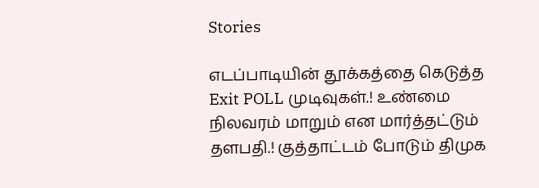Stories

எடப்பாடியின் தூக்கத்தை கெடுத்த Exit POLL முடிவுகள்.! உண்மை நிலவரம் மாறும் என மார்த்தட்டும் தளபதி.! குத்தாட்டம் போடும் திமுக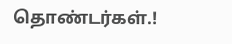தொண்டர்கள்.!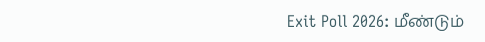Exit Poll 2026: மீண்டும்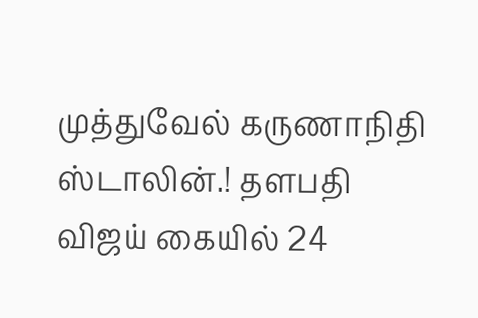முத்துவேல் கருணாநிதி ஸ்டாலின்.! தளபதி விஜய் கையில் 24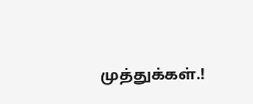முத்துக்கள்.!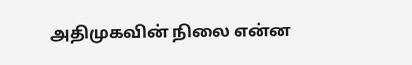அதிமுகவின் நிலை என்ன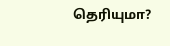தெரியுமா?